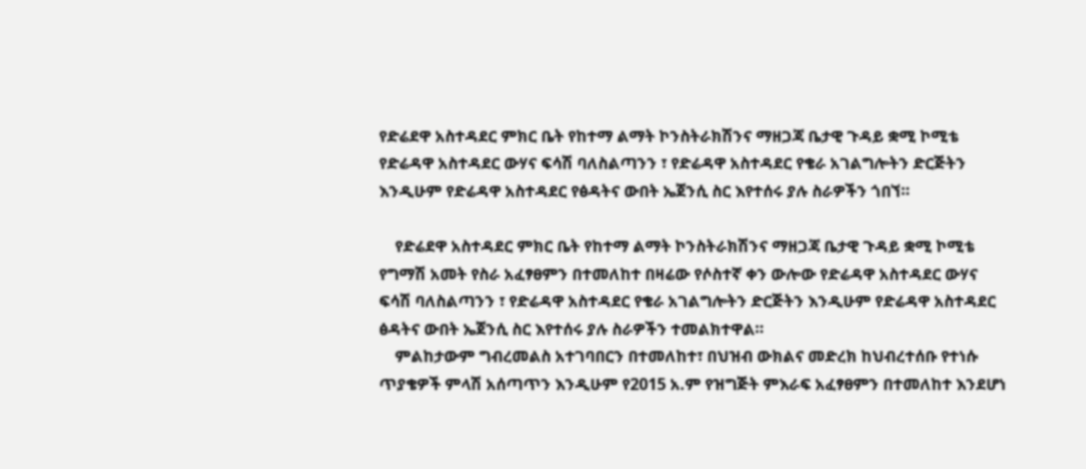የድሬደዋ አስተዳደር ምክር ቤት የከተማ ልማት ኮንስትራክሽንና ማዘጋጃ ቤታዊ ጉዳይ ቋሚ ኮሚቴ የድሬዳዋ አስተዳደር ውሃና ፍሳሽ ባለስልጣንን ፣ የድሬዳዋ አስተዳደር የቄራ አገልግሎትን ድርጅትን እንዲሁም የድሬዳዋ አስተዳደር የፅዳትና ውበት ኤጀንሲ ስር እየተሰሩ ያሉ ስራዎችን ጎበኘ።

    የድሬደዋ አስተዳደር ምክር ቤት የከተማ ልማት ኮንስትራክሽንና ማዘጋጃ ቤታዊ ጉዳይ ቋሚ ኮሚቴ የግማሽ አመት የስራ አፈፃፀምን በተመለከተ በዛሬው የሶስተኛ ቀን ውሎው የድሬዳዋ አስተዳደር ውሃና ፍሳሽ ባለስልጣንን ፣ የድሬዳዋ አስተዳደር የቄራ አገልግሎትን ድርጅትን እንዲሁም የድሬዳዋ አስተዳደር ፅዳትና ውበት ኤጀንሲ ስር እየተሰሩ ያሉ ስራዎችን ተመልክተዋል።
    ምልከታውም ግብረመልስ አተገባበርን በተመለከተ፣ በህዝብ ውክልና መድረክ ከህብረተሰቡ የተነሱ ጥያቄዎች ምላሽ አሰጣጥን እንዲሁም የ2015 አ.ም የዝግጅት ምእራፍ አፈፃፀምን በተመለከተ እንደሆነ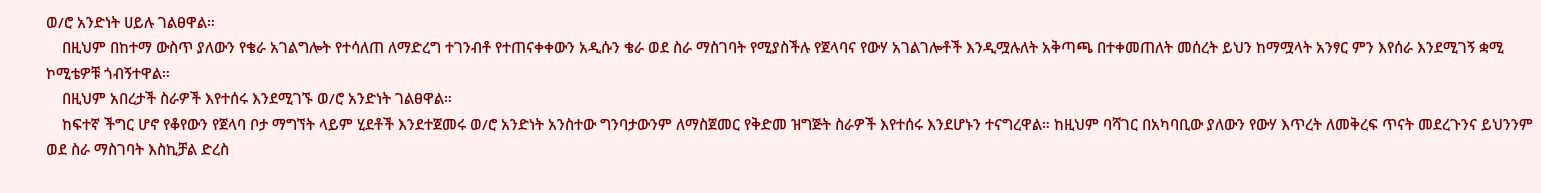ወ/ሮ አንድነት ሀይሉ ገልፀዋል።
    በዚህም በከተማ ውስጥ ያለውን የቄራ አገልግሎት የተሳለጠ ለማድረግ ተገንብቶ የተጠናቀቀውን አዲሱን ቄራ ወደ ስራ ማስገባት የሚያስችሉ የጀላባና የውሃ አገልገሎቶች እንዲሟሉለት አቅጣጫ በተቀመጠለት መሰረት ይህን ከማሟላት አንፃር ምን እየሰራ እንደሚገኝ ቋሚ ኮሚቴዎቹ ጎብኝተዋል።
    በዚህም አበረታች ስራዎች እየተሰሩ እንደሚገኙ ወ/ሮ አንድነት ገልፀዋል።
    ከፍተኛ ችግር ሆኖ የቆየውን የጀላባ ቦታ ማግኘት ላይም ሂደቶች እንደተጀመሩ ወ/ሮ አንድነት አንስተው ግንባታውንም ለማስጀመር የቅድመ ዝግጅት ስራዎች እየተሰሩ እንደሆኑን ተናግረዋል። ከዚህም ባሻገር በአካባቢው ያለውን የውሃ እጥረት ለመቅረፍ ጥናት መደረጉንና ይህንንም ወደ ስራ ማስገባት እስኪቻል ድረስ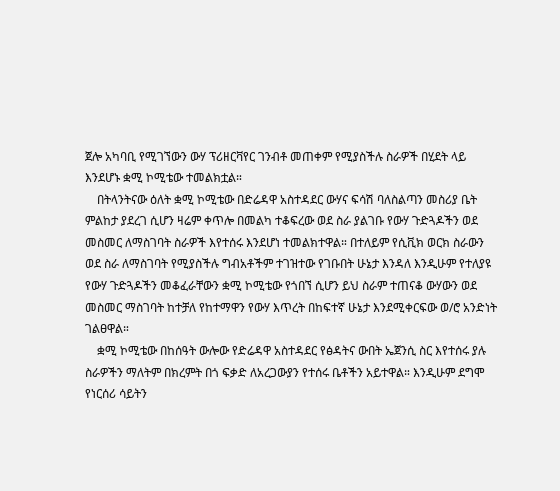ጀሎ አካባቢ የሚገኘውን ውሃ ፕሪዘርቫየር ገንብቶ መጠቀም የሚያስችሉ ስራዎች በሂደት ላይ እንደሆኑ ቋሚ ኮሚቴው ተመልክቷል።
    በትላንትናው ዕለት ቋሚ ኮሚቴው በድሬዳዋ አስተዳደር ውሃና ፍሳሽ ባለስልጣን መስሪያ ቤት ምልከታ ያደረገ ሲሆን ዛሬም ቀጥሎ በመልካ ተቆፍረው ወደ ስራ ያልገቡ የውሃ ጉድጓዶችን ወደ መስመር ለማስገባት ስራዎች እየተሰሩ እንደሆነ ተመልክተዋል። በተለይም የሲቪክ ወርክ ስራውን ወደ ስራ ለማስገባት የሚያስችሉ ግብአቶችም ተገዝተው የገቡበት ሁኔታ እንዳለ እንዲሁም የተለያዩ የውሃ ጉድጓዶችን መቆፈራቸውን ቋሚ ኮሚቴው የጎበኘ ሲሆን ይህ ስራም ተጠናቆ ውሃውን ወደ መስመር ማስገባት ከተቻለ የከተማዋን የውሃ እጥረት በከፍተኛ ሁኔታ እንደሚቀርፍው ወ/ሮ አንድነት ገልፀዋል።
    ቋሚ ኮሚቴው በከሰዓት ውሎው የድሬዳዋ አስተዳደር የፅዳትና ውበት ኤጀንሲ ስር እየተሰሩ ያሉ ስራዎችን ማለትም በክረምት በጎ ፍቃድ ለአረጋውያን የተሰሩ ቤቶችን አይተዋል። እንዲሁም ደግሞ የነርሰሪ ሳይትን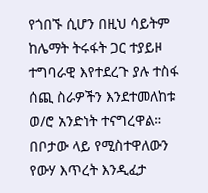የጎበኙ ሲሆን በዚህ ሳይትም ከሌማት ትሩፋት ጋር ተያይዞ ተግባራዊ እየተደረጉ ያሉ ተስፋ ሰጪ ስራዎችን እንደተመለከቱ ወ/ሮ አንድነት ተናግረዋል። በቦታው ላይ የሚስተዋለውን የውሃ እጥረት እንዲፈታ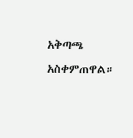አቅጣጫ አስቀምጠዋል።